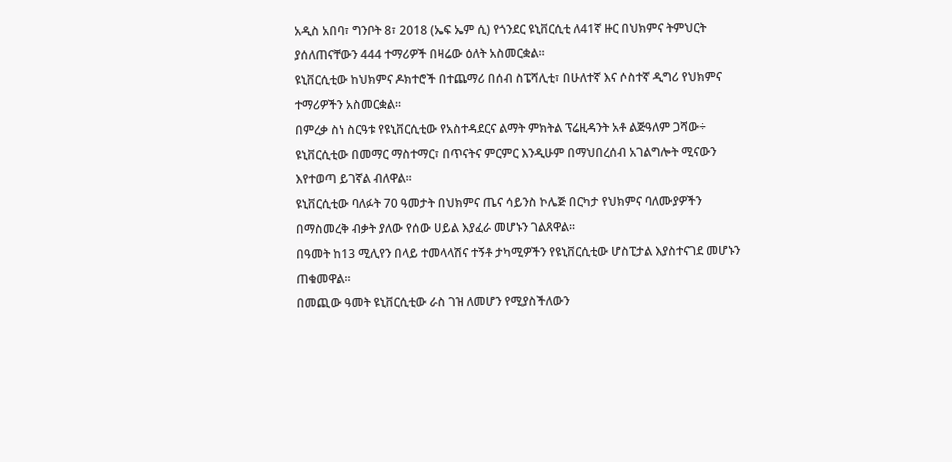አዲስ አበባ፣ ግንቦት 8፣ 2018 (ኤፍ ኤም ሲ) የጎንደር ዩኒቨርሲቲ ለ41ኛ ዙር በህክምና ትምህርት ያሰለጠናቸውን 444 ተማሪዎች በዛሬው ዕለት አስመርቋል፡፡
ዩኒቨርሲቲው ከህክምና ዶክተሮች በተጨማሪ በሰብ ስፔሻሊቲ፣ በሁለተኛ እና ሶስተኛ ዲግሪ የህክምና ተማሪዎችን አስመርቋል።
በምረቃ ስነ ስርዓቱ የዩኒቨርሲቲው የአስተዳደርና ልማት ምክትል ፕሬዚዳንት አቶ ልጅዓለም ጋሻው÷ ዩኒቨርሲቲው በመማር ማስተማር፣ በጥናትና ምርምር እንዲሁም በማህበረሰብ አገልግሎት ሚናውን እየተወጣ ይገኛል ብለዋል፡፡
ዩኒቨርሲቲው ባለፉት 70 ዓመታት በህክምና ጤና ሳይንስ ኮሌጅ በርካታ የህክምና ባለሙያዎችን በማስመረቅ ብቃት ያለው የሰው ሀይል እያፈራ መሆኑን ገልጸዋል፡፡
በዓመት ከ13 ሚሊየን በላይ ተመላላሽና ተኝቶ ታካሚዎችን የዩኒቨርሲቲው ሆስፒታል እያስተናገደ መሆኑን ጠቁመዋል።
በመጪው ዓመት ዩኒቨርሲቲው ራስ ገዝ ለመሆን የሚያስችለውን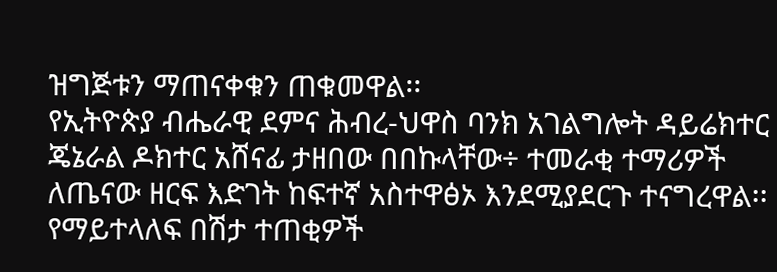ዝግጅቱን ማጠናቀቁን ጠቁመዋል፡፡
የኢትዮጵያ ብሔራዊ ደምና ሕብረ-ህዋስ ባንክ አገልግሎት ዳይሬክተር ጄኔራል ዶክተር አሸናፊ ታዘበው በበኩላቸው÷ ተመራቂ ተማሪዎች ለጤናው ዘርፍ እድገት ከፍተኛ አስተዋፅኦ እንደሚያደርጉ ተናግረዋል፡፡
የማይተላለፍ በሽታ ተጠቂዎች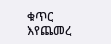ቁጥር እየጨመረ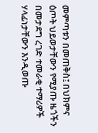መምጣቱን በመጠቅስ፤ በህክምና ዕጦት ህይወታቸውን የሚያጡ ዜጎችን በመታደግ ረገድ ተመራቂ ተማሪዎች ሃላፊነታቸውን እንዲወጡ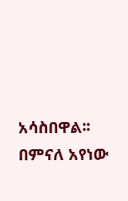አሳስበዋል፡፡
በምናለ አየነው